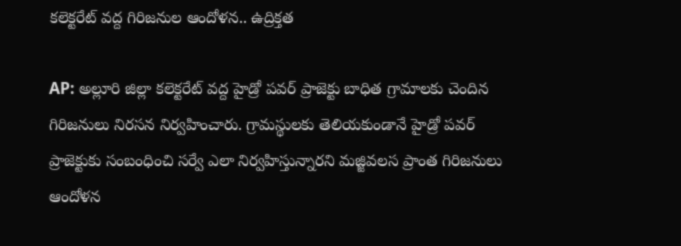కలెక్టరేట్ వద్ద గిరిజనుల ఆందోళన.. ఉద్రిక్తత

AP: అల్లూరి జిల్లా కలెక్టరేట్ వద్ద హైడ్రో పవర్ ప్రాజెక్టు బాధిత గ్రామాలకు చెందిన గిరిజనులు నిరసన నిర్వహించారు. గ్రామస్థులకు తెలియకుండానే హైడ్రో పవర్ ప్రాజెక్టుకు సంబంధించి సర్వే ఎలా నిర్వహిస్తున్నారని మజ్జివలస ప్రాంత గిరిజనులు ఆందోళన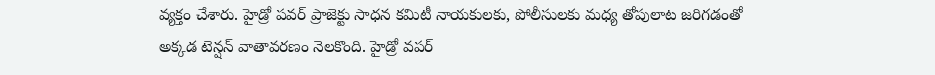వ్యక్తం చేశారు. హైడ్రో పవర్ ప్రాజెక్టు సాధన కమిటీ నాయకులకు, పోలీసులకు మధ్య తోపులాట జరిగడంతో అక్కడ టెన్షన్ వాతావరణం నెలకొంది. హైడ్రో వపర్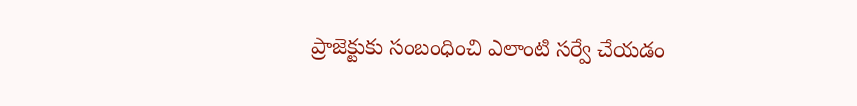ప్రాజెక్టుకు సంబంధించి ఎలాంటి సర్వే చేయడం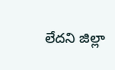లేదని జిల్లా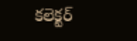కలెక్టర్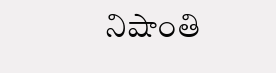నిషాంతి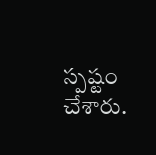స్పష్టం చేశారు.